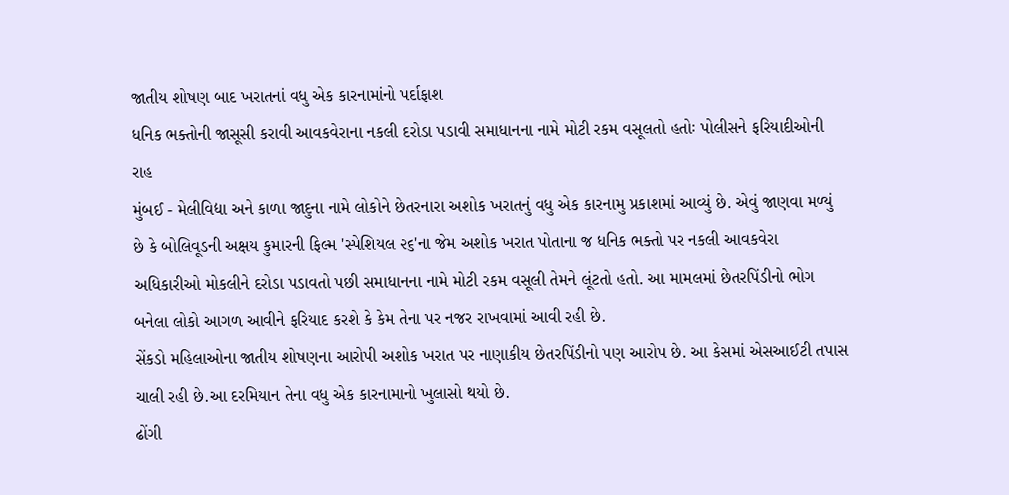જાતીય શોષણ બાદ ખરાતનાં વધુ એક કારનામાંનો પર્દાફાશ
ધનિક ભક્તોની જાસૂસી કરાવી આવકવેરાના નકલી દરોડા પડાવી સમાધાનના નામે મોટી રકમ વસૂલતો હતોઃ પોલીસને ફરિયાદીઓની રાહ
મુંબઈ - મેલીવિદ્યા અને કાળા જાદુના નામે લોકોને છેતરનારા અશોક ખરાતનું વધુ એક કારનામુ પ્રકાશમાં આવ્યું છે. એવું જાણવા મળ્યું છે કે બોલિવૂડની અક્ષય કુમારની ફિલ્મ 'સ્પેશિયલ ૨૬'ના જેમ અશોક ખરાત પોતાના જ ધનિક ભક્તો પર નકલી આવકવેરા અધિકારીઓ મોકલીને દરોડા પડાવતો પછી સમાધાનના નામે મોટી રકમ વસૂલી તેમને લૂંટતો હતો. આ મામલમાં છેતરપિંડીનો ભોગ બનેલા લોકો આગળ આવીને ફરિયાદ કરશે કે કેમ તેના પર નજર રાખવામાં આવી રહી છે.
સેંકડો મહિલાઓના જાતીય શોષણના આરોપી અશોક ખરાત પર નાણાકીય છેતરપિંડીનો પણ આરોપ છે. આ કેસમાં એસઆઈટી તપાસ ચાલી રહી છે.આ દરમિયાન તેના વધુ એક કારનામાનો ખુલાસો થયો છે.
ઢોંગી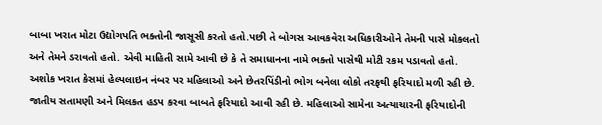બાબા ખરાત મોટા ઉદ્યોગપતિ ભક્તોની જાસૂસી કરતો હતો.પછી તે બોગસ આવકવેરા અધિકારીઓને તેમની પાસે મોકલતો અને તેમને ડરાવતો હતો. એવી માહિતી સામે આવી છે કે તે સમાધાનના નામે ભક્તો પાસેથી મોટી રકમ પડાવતો હતો.
અશોક ખરાત કેસમાં હેલ્પલાઇન નંબર પર મહિલાઓ અને છેતરપિંડીનો ભોગ બનેલા લોકો તરફથી ફરિયાદો મળી રહી છે. જાતીય સતામણી અને મિલકત હડપ કરવા બાબતે ફરિયાદો આવી રહી છે. મહિલાઓ સામેના અત્યાચારની ફરિયાદોની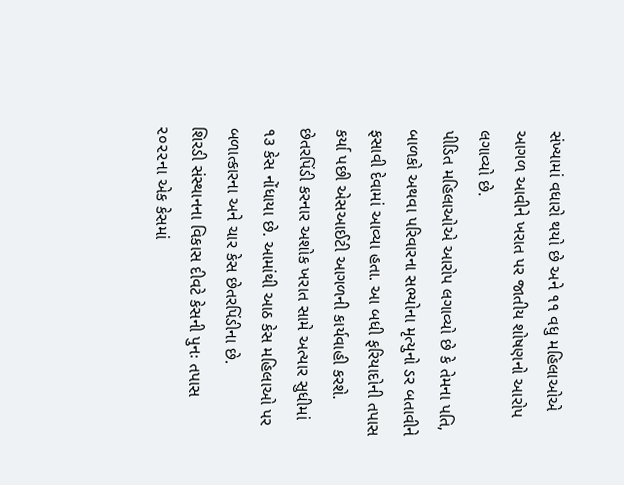સંખ્યામાં વધારો થયો છે અને ૧૧ વધુ મહિલાઓએ આગળ આવીને ખરાત પર જાતીય શોષણનો આરોપ લગાવ્યો છે.
પીડિત મહિલાઓએ આરોપ લગાવ્યો છે કે તેમના પતિ, બાળકો અથવા પરિવારના સભ્યોના મૃત્યુનો ડર બતાવીને ફસાવી દેવામાં આવ્યા હતા. આ બધી ફરિયાદોની તપાસ કર્યા પછી એસઆઈટી આગળની કાર્યવાહી કરશે. છેતરપિંડી કરનાર અશોક ખરાત સામે અત્યાર સુધીમાં ૧૩ કેસ નોંધાયા છે. આમાંથી આઠ કેસ મહિલાઓ પર બળાત્કારના અને ચાર કેસ છેતરપિંડીના છે.
શિરડી સંસ્થાનના વિકાસ દીવટે કેસની પુનઃ તપાસ ૨૦૨૨ના એક કેસમાં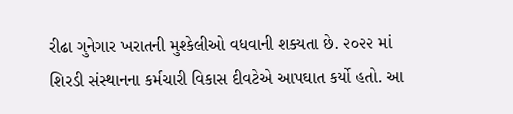રીઢા ગુનેગાર ખરાતની મુશ્કેલીઓ વધવાની શક્યતા છે. ૨૦૨૨ માં શિરડી સંસ્થાનના કર્મચારી વિકાસ દીવટેએ આપઘાત કર્યો હતો. આ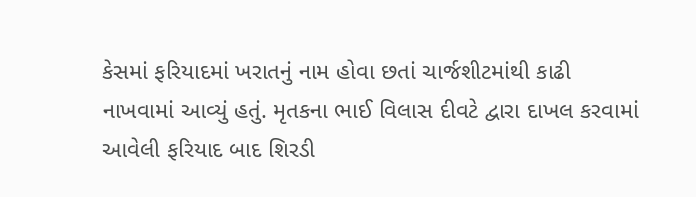કેસમાં ફરિયાદમાં ખરાતનું નામ હોવા છતાં ચાર્જશીટમાંથી કાઢી નાખવામાં આવ્યું હતું. મૃતકના ભાઈ વિલાસ દીવટે દ્વારા દાખલ કરવામાં આવેલી ફરિયાદ બાદ શિરડી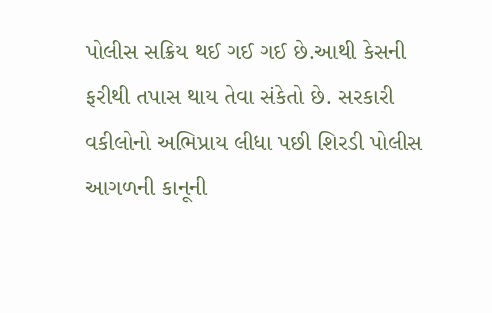પોલીસ સક્રિય થઈ ગઈ ગઈ છે.આથી કેસની ફરીથી તપાસ થાય તેવા સંકેતો છે. સરકારી વકીલોનો અભિપ્રાય લીધા પછી શિરડી પોલીસ આગળની કાનૂની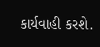કાર્યવાહી કરશે.